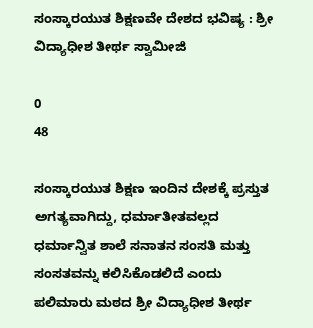ಸಂಸ್ಕಾರಯುತ ಶಿಕ್ಷಣವೇ ದೇಶದ ಭವಿಷ್ಯ : ಶ್ರೀ ವಿದ್ಯಾಧೀಶ ತೀರ್ಥ ಸ್ವಾಮೀಜಿ

0
48

ಸಂಸ್ಕಾರಯುತ ಶಿಕ್ಷಣ ಇಂದಿನ ದೇಶಕ್ಕೆ ಪ್ರಸ್ತುತ ಅಗತ್ಯವಾಗಿದ್ದು, ಧರ್ಮಾತೀತವಲ್ಲದ ಧರ್ಮಾನ್ವಿತ ಶಾಲೆ ಸನಾತನ ಸಂಸತಿ ಮತ್ತು ಸಂಸತವನ್ನು ಕಲಿಸಿಕೊಡಲಿದೆ ಎಂದು ಪಲಿಮಾರು ಮಠದ ಶ್ರೀ ವಿದ್ಯಾಧೀಶ ತೀರ್ಥ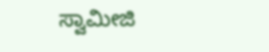ಸ್ವಾಮೀಜಿ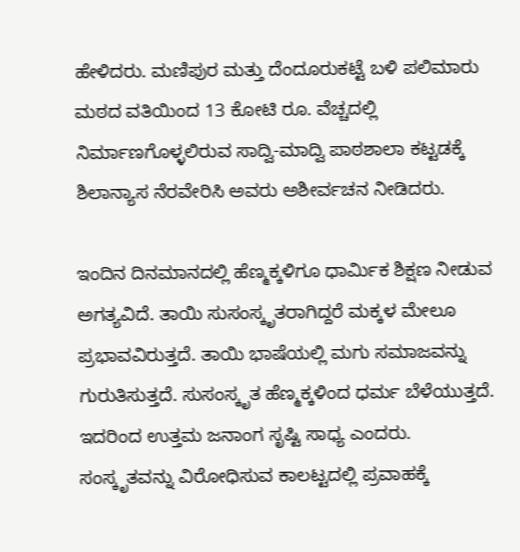ಹೇಳಿದರು. ಮಣಿಪುರ ಮತ್ತು ದೆಂದೂರುಕಟ್ಟೆ ಬಳಿ ಪಲಿಮಾರು ಮಠದ ವತಿಯಿಂದ 13 ಕೋಟಿ ರೂ. ವೆಚ್ಚದಲ್ಲಿ ನಿರ್ಮಾಣಗೊಳ್ಳಲಿರುವ ಸಾದ್ವಿ-ಮಾದ್ವಿ ಪಾಠಶಾಲಾ ಕಟ್ಟಡಕ್ಕೆ ಶಿಲಾನ್ಯಾಸ ನೆರವೇರಿಸಿ ಅವರು ಅಶೀರ್ವಚನ ನೀಡಿದರು.

ಇಂದಿನ ದಿನಮಾನದಲ್ಲಿ ಹೆಣ್ಮಕ್ಕಳಿಗೂ ಧಾರ್ಮಿಕ ಶಿಕ್ಷಣ ನೀಡುವ ಅಗತ್ಯವಿದೆ. ತಾಯಿ ಸುಸಂಸ್ಕೃತರಾಗಿದ್ದರೆ ಮಕ್ಕಳ ಮೇಲೂ ಪ್ರಭಾವವಿರುತ್ತದೆ. ತಾಯಿ ಭಾಷೆಯಲ್ಲಿ ಮಗು ಸಮಾಜವನ್ನು ಗುರುತಿಸುತ್ತದೆ. ಸುಸಂಸ್ಕೃತ ಹೆಣ್ಮಕ್ಕಳಿಂದ ಧರ್ಮ ಬೆಳೆಯುತ್ತದೆ. ಇದರಿಂದ ಉತ್ತಮ ಜನಾಂಗ ಸೃಷ್ಟಿ ಸಾಧ್ಯ ಎಂದರು. ಸಂಸ್ಕೃತವನ್ನು ವಿರೋಧಿಸುವ ಕಾಲಟ್ಟದಲ್ಲಿ ಪ್ರವಾಹಕ್ಕೆ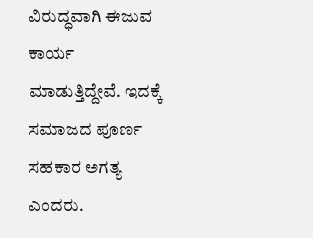ವಿರುದ್ಧವಾಗಿ ಈಜುವ ಕಾರ್ಯ ಮಾಡುತ್ತಿದ್ದೇವೆ. ಇದಕ್ಕೆ ಸಮಾಜದ ಪೂರ್ಣ ಸಹಕಾರ ಅಗತ್ಯ ಎಂದರು.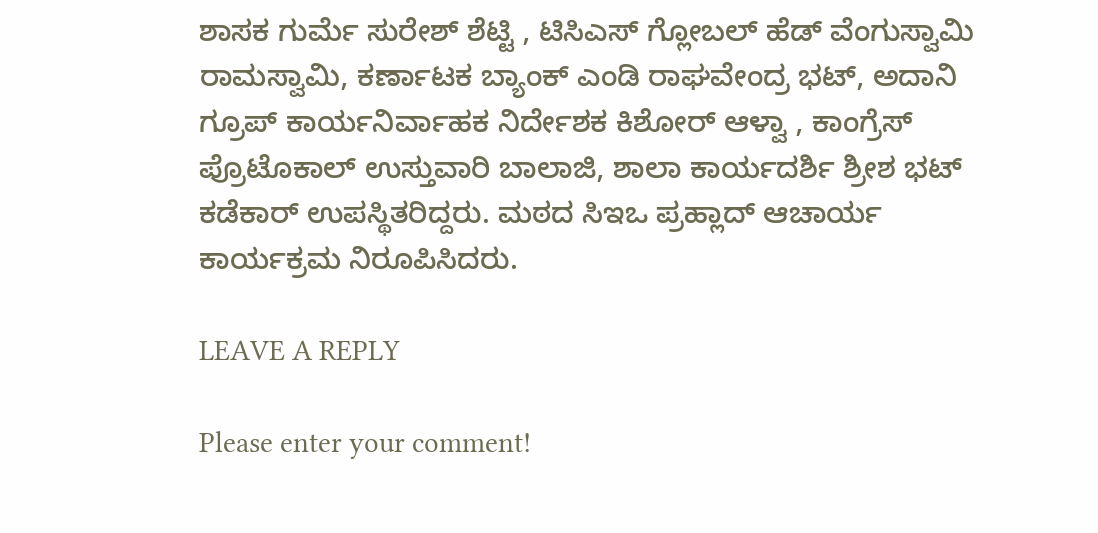ಶಾಸಕ ಗುರ್ಮೆ ಸುರೇಶ್ ಶೆಟ್ಟಿ , ಟಿಸಿಎಸ್ ಗ್ಲೋಬಲ್ ಹೆಡ್ ವೆಂಗುಸ್ವಾಮಿ ರಾಮಸ್ವಾಮಿ, ಕರ್ಣಾಟಕ ಬ್ಯಾಂಕ್ ಎಂಡಿ ರಾಘವೇಂದ್ರ ಭಟ್, ಅದಾನಿ ಗ್ರೂಪ್ ಕಾರ್ಯನಿರ್ವಾಹಕ ನಿರ್ದೇಶಕ ಕಿಶೋರ್ ಆಳ್ವಾ , ಕಾಂಗ್ರೆಸ್ ಪ್ರೊಟೊಕಾಲ್ ಉಸ್ತುವಾರಿ ಬಾಲಾಜಿ, ಶಾಲಾ ಕಾರ್ಯದರ್ಶಿ ಶ್ರೀಶ ಭಟ್ ಕಡೆಕಾರ್ ಉಪಸ್ಥಿತರಿದ್ದರು. ಮಠದ ಸಿಇಒ ಪ್ರಹ್ಲಾದ್ ಆಚಾರ್ಯ ಕಾರ್ಯಕ್ರಮ ನಿರೂಪಿಸಿದರು.

LEAVE A REPLY

Please enter your comment!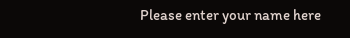Please enter your name here